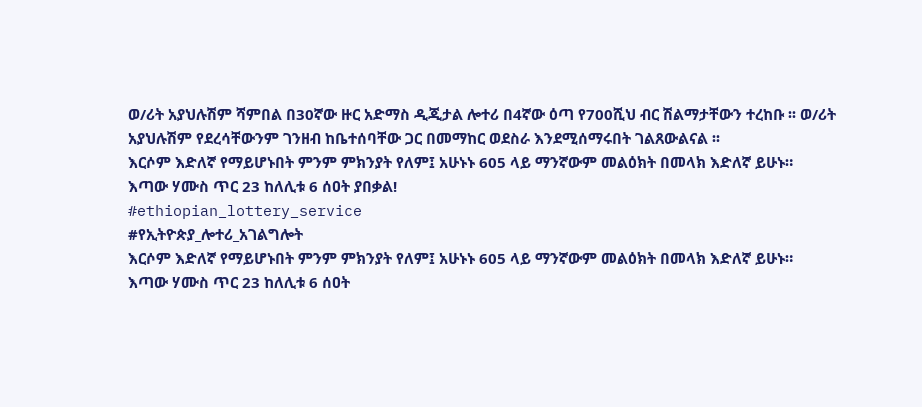ወ/ሪት አያህሉሽም ሻምበል በ30ኛው ዙር አድማስ ዲጂታል ሎተሪ በ4ኛው ዕጣ የ700ሺህ ብር ሽልማታቸውን ተረከቡ ፡፡ ወ/ሪት አያህሉሽም የደረሳቸውንም ገንዘብ ከቤተሰባቸው ጋር በመማከር ወደስራ እንደሚሰማሩበት ገልጸውልናል ፡፡
እርሶም እድለኛ የማይሆኑበት ምንም ምክንያት የለም፤ አሁኑኑ 605 ላይ ማንኛውም መልዕክት በመላክ እድለኛ ይሁኑ።
እጣው ሃሙስ ጥር 23 ከለሊቱ 6 ሰዐት ያበቃል!
#ethiopian_lottery_service
#የኢትዮጵያ_ሎተሪ_አገልግሎት
እርሶም እድለኛ የማይሆኑበት ምንም ምክንያት የለም፤ አሁኑኑ 605 ላይ ማንኛውም መልዕክት በመላክ እድለኛ ይሁኑ።
እጣው ሃሙስ ጥር 23 ከለሊቱ 6 ሰዐት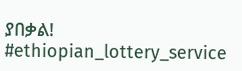ያበቃል!
#ethiopian_lottery_service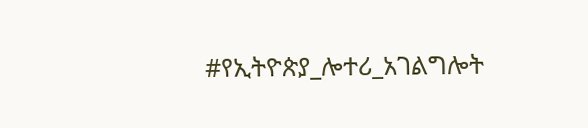#የኢትዮጵያ_ሎተሪ_አገልግሎት